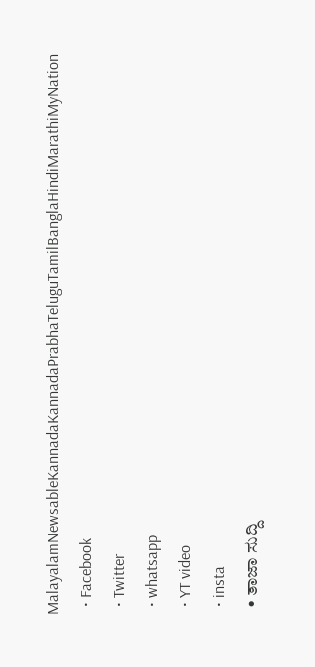MalayalamNewsableKannadaKannadaPrabhaTeluguTamilBanglaHindiMarathiMyNation
  • Facebook
  • Twitter
  • whatsapp
  • YT video
  • insta
  • ತಾಜಾ ಸುದ್ದಿ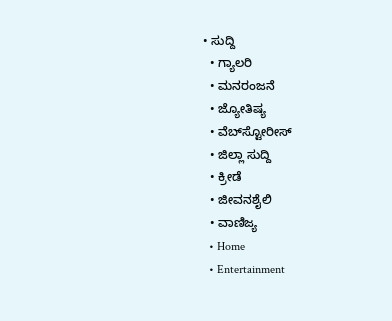• ಸುದ್ದಿ
  • ಗ್ಯಾಲರಿ
  • ಮನರಂಜನೆ
  • ಜ್ಯೋತಿಷ್ಯ
  • ವೆಬ್‌ಸ್ಟೋರೀಸ್
  • ಜಿಲ್ಲಾ ಸುದ್ದಿ
  • ಕ್ರೀಡೆ
  • ಜೀವನಶೈಲಿ
  • ವಾಣಿಜ್ಯ
  • Home
  • Entertainment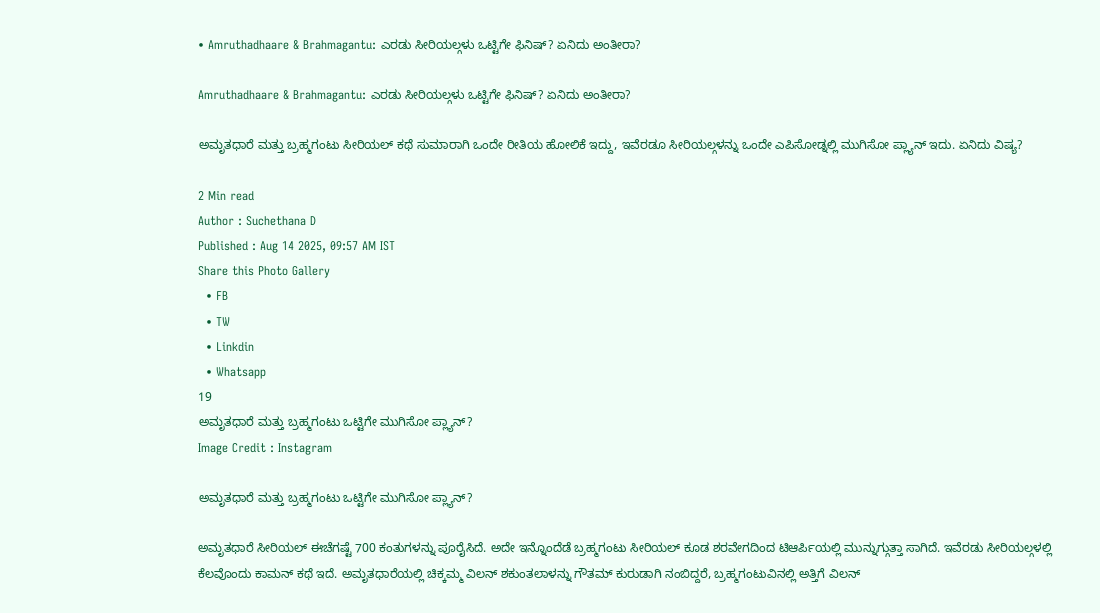• Amruthadhaare & Brahmagantu: ಎರಡು ಸೀರಿಯಲ್ಗಳು ಒಟ್ಟಿಗೇ ಫಿನಿಷ್? ಏನಿದು ಅಂತೀರಾ?

Amruthadhaare & Brahmagantu: ಎರಡು ಸೀರಿಯಲ್ಗಳು ಒಟ್ಟಿಗೇ ಫಿನಿಷ್? ಏನಿದು ಅಂತೀರಾ?

ಅಮೃತಧಾರೆ ಮತ್ತು ಬ್ರಹ್ಮಗಂಟು ಸೀರಿಯಲ್ ಕಥೆ ಸುಮಾರಾಗಿ ಒಂದೇ ರೀತಿಯ ಹೋಲಿಕೆ ಇದ್ದು, ಇವೆರಡೂ ಸೀರಿಯಲ್ಗಳನ್ನು ಒಂದೇ ಎಪಿಸೋಡ್ನಲ್ಲಿ ಮುಗಿಸೋ ಪ್ಲ್ಯಾನ್ ಇದು. ಏನಿದು ವಿಷ್ಯ?

2 Min read
Author : Suchethana D
Published : Aug 14 2025, 09:57 AM IST
Share this Photo Gallery
  • FB
  • TW
  • Linkdin
  • Whatsapp
19
ಅಮೃತಧಾರೆ ಮತ್ತು ಬ್ರಹ್ಮಗಂಟು ಒಟ್ಟಿಗೇ ಮುಗಿಸೋ ಪ್ಲ್ಯಾನ್?
Image Credit : Instagram

ಅಮೃತಧಾರೆ ಮತ್ತು ಬ್ರಹ್ಮಗಂಟು ಒಟ್ಟಿಗೇ ಮುಗಿಸೋ ಪ್ಲ್ಯಾನ್?

ಅಮೃತಧಾರೆ ಸೀರಿಯಲ್ ಈಚೆಗಷ್ಟೆ 700 ಕಂತುಗಳನ್ನು ಪೂರೈಸಿದೆ. ಅದೇ ಇನ್ನೊಂದೆಡೆ ಬ್ರಹ್ಮಗಂಟು ಸೀರಿಯಲ್ ಕೂಡ ಶರವೇಗದಿಂದ ಟಿಆರ್ಪಿಯಲ್ಲಿ ಮುನ್ನುಗ್ಗುತ್ತಾ ಸಾಗಿದೆ. ಇವೆರಡು ಸೀರಿಯಲ್ಗಳಲ್ಲಿ ಕೆಲವೊಂದು ಕಾಮನ್ ಕಥೆ ಇದೆ. ಅಮೃತಧಾರೆಯಲ್ಲಿ ಚಿಕ್ಕಮ್ಮ ವಿಲನ್ ಶಕುಂತಲಾಳನ್ನು ಗೌತಮ್ ಕುರುಡಾಗಿ ನಂಬಿದ್ದರೆ, ಬ್ರಹ್ಮಗಂಟುವಿನಲ್ಲಿ ಅತ್ತಿಗೆ ವಿಲನ್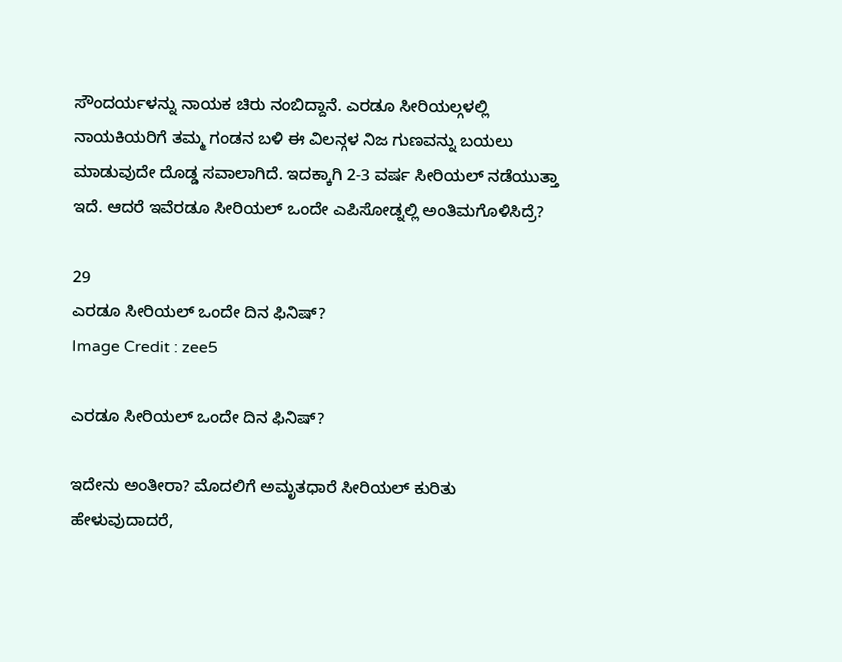ಸೌಂದರ್ಯಳನ್ನು ನಾಯಕ ಚಿರು ನಂಬಿದ್ದಾನೆ. ಎರಡೂ ಸೀರಿಯಲ್ಗಳಲ್ಲಿ ನಾಯಕಿಯರಿಗೆ ತಮ್ಮ ಗಂಡನ ಬಳಿ ಈ ವಿಲನ್ಗಳ ನಿಜ ಗುಣವನ್ನು ಬಯಲು ಮಾಡುವುದೇ ದೊಡ್ಡ ಸವಾಲಾಗಿದೆ. ಇದಕ್ಕಾಗಿ 2-3 ವರ್ಷ ಸೀರಿಯಲ್ ನಡೆಯುತ್ತಾ ಇದೆ. ಆದರೆ ಇವೆರಡೂ ಸೀರಿಯಲ್ ಒಂದೇ ಎಪಿಸೋಡ್ನಲ್ಲಿ ಅಂತಿಮಗೊಳಿಸಿದ್ರೆ?

29
ಎರಡೂ ಸೀರಿಯಲ್ ಒಂದೇ ದಿನ ಫಿನಿಷ್?
Image Credit : zee5

ಎರಡೂ ಸೀರಿಯಲ್ ಒಂದೇ ದಿನ ಫಿನಿಷ್?

ಇದೇನು ಅಂತೀರಾ? ಮೊದಲಿಗೆ ಅಮೃತಧಾರೆ ಸೀರಿಯಲ್ ಕುರಿತು ಹೇಳುವುದಾದರೆ,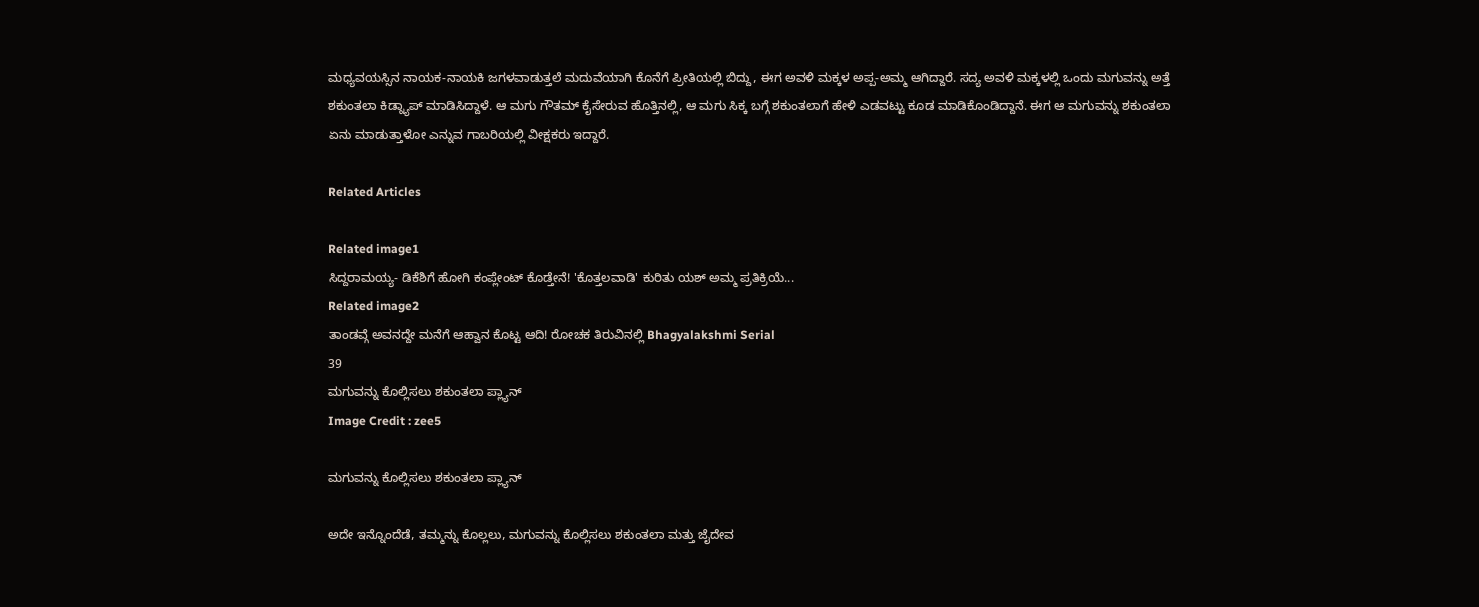ಮಧ್ಯವಯಸ್ಸಿನ ನಾಯಕ-ನಾಯಕಿ ಜಗಳವಾಡುತ್ತಲೆ ಮದುವೆಯಾಗಿ ಕೊನೆಗೆ ಪ್ರೀತಿಯಲ್ಲಿ ಬಿದ್ದು, ಈಗ ಅವಳಿ ಮಕ್ಕಳ ಅಪ್ಪ-ಅಮ್ಮ ಆಗಿದ್ದಾರೆ. ಸದ್ಯ ಅವಳಿ ಮಕ್ಕಳಲ್ಲಿ ಒಂದು ಮಗುವನ್ನು ಅತ್ತೆ ಶಕುಂತಲಾ ಕಿಡ್ನ್ಯಾಪ್ ಮಾಡಿಸಿದ್ದಾಳೆ. ಆ ಮಗು ಗೌತಮ್ ಕೈಸೇರುವ ಹೊತ್ತಿನಲ್ಲಿ, ಆ ಮಗು ಸಿಕ್ಕ ಬಗ್ಗೆ ಶಕುಂತಲಾಗೆ ಹೇಳಿ ಎಡವಟ್ಟು ಕೂಡ ಮಾಡಿಕೊಂಡಿದ್ದಾನೆ. ಈಗ ಆ ಮಗುವನ್ನು ಶಕುಂತಲಾ ಏನು ಮಾಡುತ್ತಾಳೋ ಎನ್ನುವ ಗಾಬರಿಯಲ್ಲಿ ವೀಕ್ಷಕರು ಇದ್ದಾರೆ.

Related Articles

Related image1
ಸಿದ್ದರಾಮಯ್ಯ- ಡಿಕೆಶಿಗೆ ಹೋಗಿ ಕಂಪ್ಲೇಂಟ್ ಕೊಡ್ತೇನೆ! 'ಕೊತ್ತಲವಾಡಿ' ಕುರಿತು ಯಶ್ ಅಮ್ಮ ಪ್ರತಿಕ್ರಿಯೆ...
Related image2
ತಾಂಡವ್ಗೆ ಅವನದ್ದೇ ಮನೆಗೆ ಆಹ್ವಾನ ಕೊಟ್ಟ ಆದಿ! ರೋಚಕ ತಿರುವಿನಲ್ಲಿ Bhagyalakshmi Serial
39
ಮಗುವನ್ನು ಕೊಲ್ಲಿಸಲು ಶಕುಂತಲಾ ಪ್ಲ್ಯಾನ್
Image Credit : zee5

ಮಗುವನ್ನು ಕೊಲ್ಲಿಸಲು ಶಕುಂತಲಾ ಪ್ಲ್ಯಾನ್

ಅದೇ ಇನ್ನೊಂದೆಡೆ, ತಮ್ಮನ್ನು ಕೊಲ್ಲಲು, ಮಗುವನ್ನು ಕೊಲ್ಲಿಸಲು ಶಕುಂತಲಾ ಮತ್ತು ಜೈದೇವ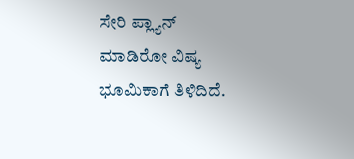ಸೇರಿ ಪ್ಲ್ಯಾನ್ ಮಾಡಿರೋ ವಿಷ್ಯ ಭೂಮಿಕಾಗೆ ತಿಳಿದಿದೆ.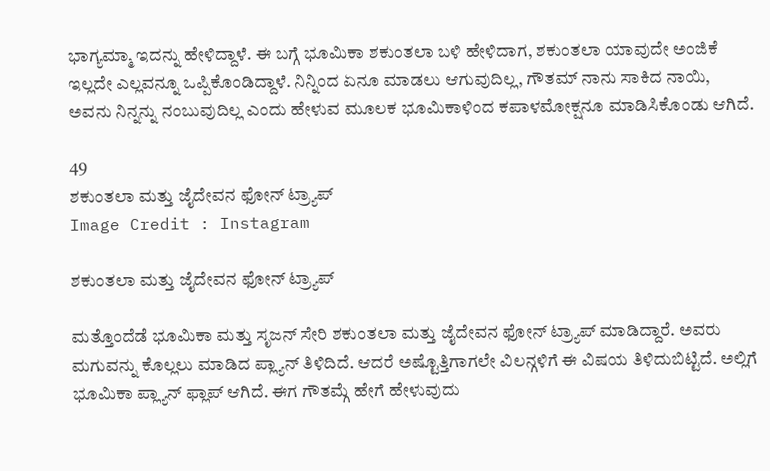ಭಾಗ್ಯಮ್ಮಾ ಇದನ್ನು ಹೇಳಿದ್ದಾಳೆ. ಈ ಬಗ್ಗೆ ಭೂಮಿಕಾ ಶಕುಂತಲಾ ಬಳಿ ಹೇಳಿದಾಗ, ಶಕುಂತಲಾ ಯಾವುದೇ ಅಂಜಿಕೆ ಇಲ್ಲದೇ ಎಲ್ಲವನ್ನೂ ಒಪ್ಪಿಕೊಂಡಿದ್ದಾಳೆ. ನಿನ್ನಿಂದ ಏನೂ ಮಾಡಲು ಆಗುವುದಿಲ್ಲ, ಗೌತಮ್ ನಾನು ಸಾಕಿದ ನಾಯಿ, ಅವನು ನಿನ್ನನ್ನು ನಂಬುವುದಿಲ್ಲ ಎಂದು ಹೇಳುವ ಮೂಲಕ ಭೂಮಿಕಾಳಿಂದ ಕಪಾಳಮೋಕ್ಷನೂ ಮಾಡಿಸಿಕೊಂಡು ಆಗಿದೆ.

49
ಶಕುಂತಲಾ ಮತ್ತು ಜೈದೇವನ ಫೋನ್ ಟ್ರ್ಯಾಪ್
Image Credit : Instagram

ಶಕುಂತಲಾ ಮತ್ತು ಜೈದೇವನ ಫೋನ್ ಟ್ರ್ಯಾಪ್

ಮತ್ತೊಂದೆಡೆ ಭೂಮಿಕಾ ಮತ್ತು ಸೃಜನ್ ಸೇರಿ ಶಕುಂತಲಾ ಮತ್ತು ಜೈದೇವನ ಫೋನ್ ಟ್ರ್ಯಾಪ್ ಮಾಡಿದ್ದಾರೆ. ಅವರು ಮಗುವನ್ನು ಕೊಲ್ಲಲು ಮಾಡಿದ ಪ್ಲ್ಯಾನ್ ತಿಳಿದಿದೆ. ಆದರೆ ಅಷ್ಟೊತ್ತಿಗಾಗಲೇ ವಿಲನ್ಗಳಿಗೆ ಈ ವಿಷಯ ತಿಳಿದುಬಿಟ್ಟಿದೆ. ಅಲ್ಲಿಗೆ ಭೂಮಿಕಾ ಪ್ಲ್ಯಾನ್ ಫ್ಲಾಪ್ ಆಗಿದೆ. ಈಗ ಗೌತಮ್ಗೆ ಹೇಗೆ ಹೇಳುವುದು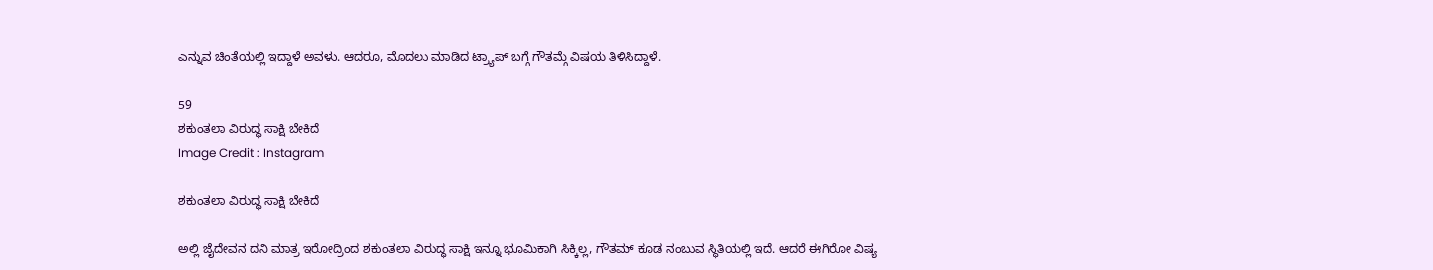ಎನ್ನುವ ಚಿಂತೆಯಲ್ಲಿ ಇದ್ದಾಳೆ ಅವಳು. ಆದರೂ, ಮೊದಲು ಮಾಡಿದ ಟ್ರ್ಯಾಪ್ ಬಗ್ಗೆ ಗೌತಮ್ಗೆ ವಿಷಯ ತಿಳಿಸಿದ್ದಾಳೆ.

59
ಶಕುಂತಲಾ ವಿರುದ್ಧ ಸಾಕ್ಷಿ ಬೇಕಿದೆ
Image Credit : Instagram

ಶಕುಂತಲಾ ವಿರುದ್ಧ ಸಾಕ್ಷಿ ಬೇಕಿದೆ

ಅಲ್ಲಿ ಜೈದೇವನ ದನಿ ಮಾತ್ರ ಇರೋದ್ರಿಂದ ಶಕುಂತಲಾ ವಿರುದ್ಧ ಸಾಕ್ಷಿ ಇನ್ನೂ ಭೂಮಿಕಾಗಿ ಸಿಕ್ಕಿಲ್ಲ, ಗೌತಮ್ ಕೂಡ ನಂಬುವ ಸ್ಥಿತಿಯಲ್ಲಿ ಇದೆ. ಆದರೆ ಈಗಿರೋ ವಿಷ್ಯ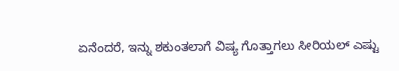ಏನೆಂದರೆ, ಇನ್ನು ಶಕುಂತಲಾಗೆ ವಿಷ್ಯ ಗೊತ್ತಾಗಲು ಸೀರಿಯಲ್ ಎಷ್ಟು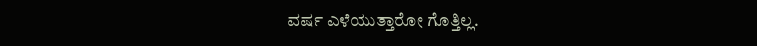ವರ್ಷ ಎಳೆಯುತ್ತಾರೋ ಗೊತ್ತಿಲ್ಲ.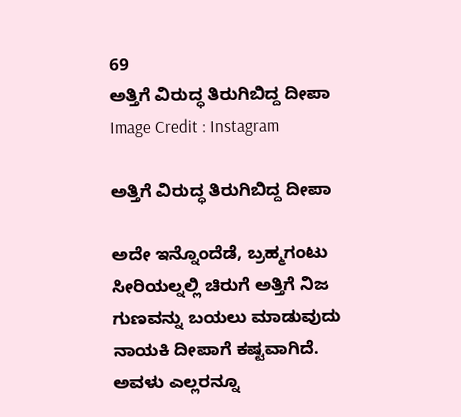69
ಅತ್ತಿಗೆ ವಿರುದ್ಧ ತಿರುಗಿಬಿದ್ದ ದೀಪಾ
Image Credit : Instagram

ಅತ್ತಿಗೆ ವಿರುದ್ಧ ತಿರುಗಿಬಿದ್ದ ದೀಪಾ

ಅದೇ ಇನ್ನೊಂದೆಡೆ, ಬ್ರಹ್ಮಗಂಟು ಸೀರಿಯಲ್ನಲ್ಲಿ ಚಿರುಗೆ ಅತ್ತಿಗೆ ನಿಜ ಗುಣವನ್ನು ಬಯಲು ಮಾಡುವುದು ನಾಯಕಿ ದೀಪಾಗೆ ಕಷ್ಟವಾಗಿದೆ. ಅವಳು ಎಲ್ಲರನ್ನೂ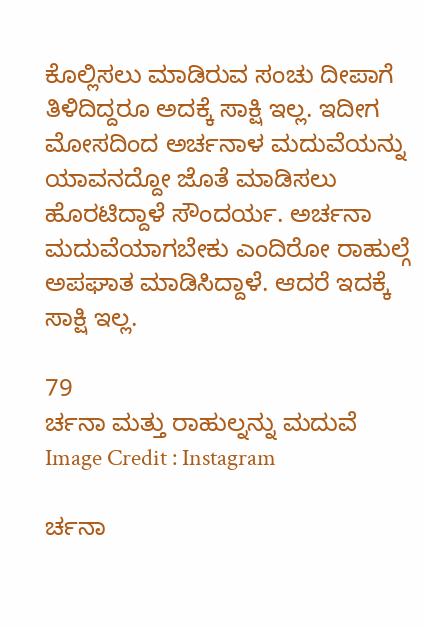ಕೊಲ್ಲಿಸಲು ಮಾಡಿರುವ ಸಂಚು ದೀಪಾಗೆ ತಿಳಿದಿದ್ದರೂ ಅದಕ್ಕೆ ಸಾಕ್ಷಿ ಇಲ್ಲ. ಇದೀಗ ಮೋಸದಿಂದ ಅರ್ಚನಾಳ ಮದುವೆಯನ್ನು ಯಾವನದ್ದೋ ಜೊತೆ ಮಾಡಿಸಲು ಹೊರಟಿದ್ದಾಳೆ ಸೌಂದರ್ಯ. ಅರ್ಚನಾ ಮದುವೆಯಾಗಬೇಕು ಎಂದಿರೋ ರಾಹುಲ್ಗೆ ಅಪಘಾತ ಮಾಡಿಸಿದ್ದಾಳೆ. ಆದರೆ ಇದಕ್ಕೆ ಸಾಕ್ಷಿ ಇಲ್ಲ.

79
ರ್ಚನಾ ಮತ್ತು ರಾಹುಲ್ನನ್ನು ಮದುವೆ
Image Credit : Instagram

ರ್ಚನಾ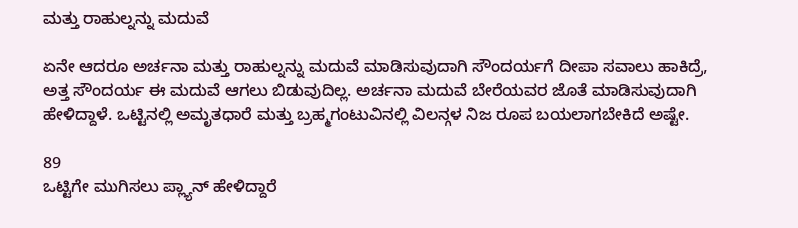ಮತ್ತು ರಾಹುಲ್ನನ್ನು ಮದುವೆ

ಏನೇ ಆದರೂ ಅರ್ಚನಾ ಮತ್ತು ರಾಹುಲ್ನನ್ನು ಮದುವೆ ಮಾಡಿಸುವುದಾಗಿ ಸೌಂದರ್ಯಗೆ ದೀಪಾ ಸವಾಲು ಹಾಕಿದ್ರೆ, ಅತ್ತ ಸೌಂದರ್ಯ ಈ ಮದುವೆ ಆಗಲು ಬಿಡುವುದಿಲ್ಲ. ಅರ್ಚನಾ ಮದುವೆ ಬೇರೆಯವರ ಜೊತೆ ಮಾಡಿಸುವುದಾಗಿ ಹೇಳಿದ್ದಾಳೆ. ಒಟ್ಟಿನಲ್ಲಿ ಅಮೃತಧಾರೆ ಮತ್ತು ಬ್ರಹ್ಮಗಂಟುವಿನಲ್ಲಿ ವಿಲನ್ಗಳ ನಿಜ ರೂಪ ಬಯಲಾಗಬೇಕಿದೆ ಅಷ್ಟೇ.

89
ಒಟ್ಟಿಗೇ ಮುಗಿಸಲು ಪ್ಲ್ಯಾನ್ ಹೇಳಿದ್ದಾರೆ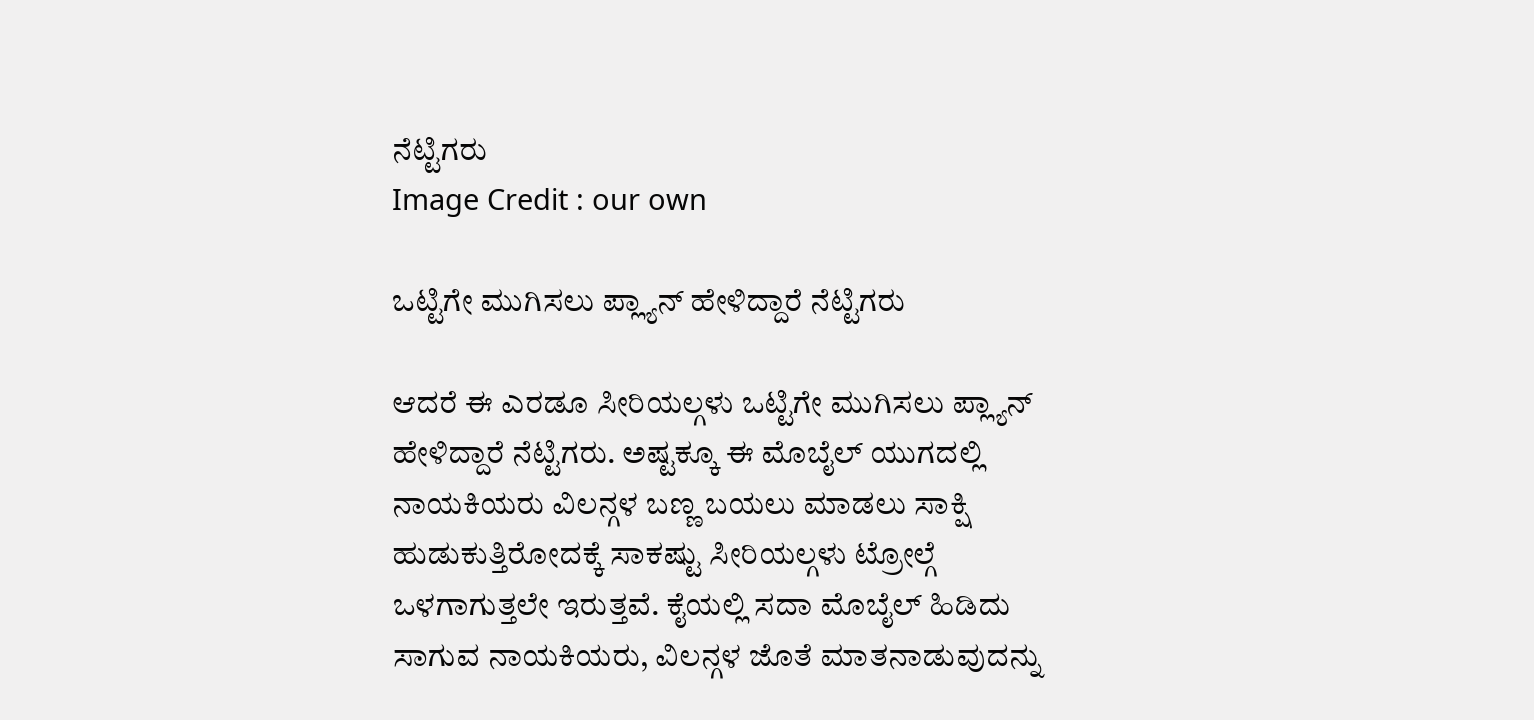ನೆಟ್ಟಿಗರು
Image Credit : our own

ಒಟ್ಟಿಗೇ ಮುಗಿಸಲು ಪ್ಲ್ಯಾನ್ ಹೇಳಿದ್ದಾರೆ ನೆಟ್ಟಿಗರು

ಆದರೆ ಈ ಎರಡೂ ಸೀರಿಯಲ್ಗಳು ಒಟ್ಟಿಗೇ ಮುಗಿಸಲು ಪ್ಲ್ಯಾನ್ ಹೇಳಿದ್ದಾರೆ ನೆಟ್ಟಿಗರು. ಅಷ್ಟಕ್ಕೂ ಈ ಮೊಬೈಲ್ ಯುಗದಲ್ಲಿ ನಾಯಕಿಯರು ವಿಲನ್ಗಳ ಬಣ್ಣ ಬಯಲು ಮಾಡಲು ಸಾಕ್ಷಿ ಹುಡುಕುತ್ತಿರೋದಕ್ಕೆ ಸಾಕಷ್ಟು ಸೀರಿಯಲ್ಗಳು ಟ್ರೋಲ್ಗೆ ಒಳಗಾಗುತ್ತಲೇ ಇರುತ್ತವೆ. ಕೈಯಲ್ಲಿ ಸದಾ ಮೊಬೈಲ್ ಹಿಡಿದು ಸಾಗುವ ನಾಯಕಿಯರು, ವಿಲನ್ಗಳ ಜೊತೆ ಮಾತನಾಡುವುದನ್ನು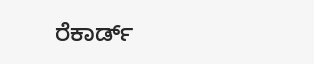ರೆಕಾರ್ಡ್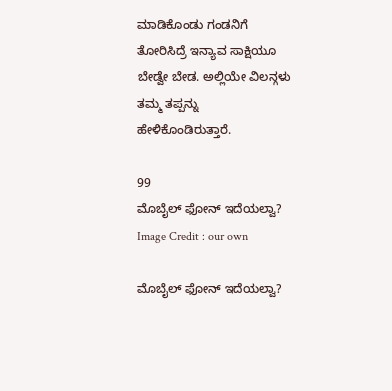ಮಾಡಿಕೊಂಡು ಗಂಡನಿಗೆ ತೋರಿಸಿದ್ರೆ ಇನ್ಯಾವ ಸಾಕ್ಷಿಯೂ ಬೇಡ್ವೇ ಬೇಡ. ಅಲ್ಲಿಯೇ ವಿಲನ್ಗಳು ತಮ್ಮ ತಪ್ಪನ್ನು ಹೇಳಿಕೊಂಡಿರುತ್ತಾರೆ.

99
ಮೊಬೈಲ್ ಫೋನ್ ಇದೆಯಲ್ವಾ?
Image Credit : our own

ಮೊಬೈಲ್ ಫೋನ್ ಇದೆಯಲ್ವಾ?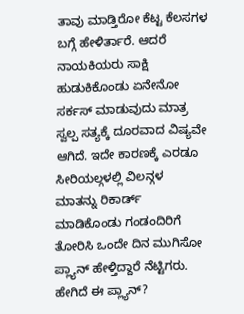ತಾವು ಮಾಡ್ತಿರೋ ಕೆಟ್ಟ ಕೆಲಸಗಳ ಬಗ್ಗೆ ಹೇಳಿರ್ತಾರೆ. ಆದರೆ ನಾಯಕಿಯರು ಸಾಕ್ಷಿ ಹುಡುಕಿಕೊಂಡು ಏನೇನೋ ಸರ್ಕಸ್ ಮಾಡುವುದು ಮಾತ್ರ ಸ್ವಲ್ಪ ಸತ್ಯಕ್ಕೆ ದೂರವಾದ ವಿಷ್ಯವೇ ಆಗಿದೆ. ಇದೇ ಕಾರಣಕ್ಕೆ ಎರಡೂ ಸೀರಿಯಲ್ಗಳಲ್ಲಿ ವಿಲನ್ಗಳ ಮಾತನ್ನು ರಿಕಾರ್ಡ್ ಮಾಡಿಕೊಂಡು ಗಂಡಂದಿರಿಗೆ ತೋರಿಸಿ ಒಂದೇ ದಿನ ಮುಗಿಸೋ ಪ್ಲ್ಯಾನ್ ಹೇಳ್ತಿದ್ದಾರೆ ನೆಟ್ಟಿಗರು. ಹೇಗಿದೆ ಈ ಪ್ಲ್ಯಾನ್?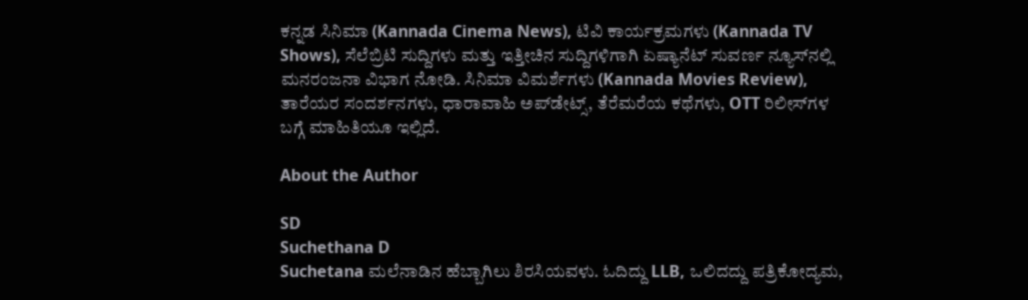ಕನ್ನಡ ಸಿನಿಮಾ (Kannada Cinema News), ಟಿವಿ ಕಾರ್ಯಕ್ರಮಗಳು (Kannada TV Shows), ಸೆಲೆಬ್ರಿಟಿ ಸುದ್ದಿಗಳು ಮತ್ತು ಇತ್ತೀಚಿನ ಸುದ್ದಿಗಳಿಗಾಗಿ ಏಷ್ಯಾನೆಟ್ ಸುವರ್ಣ ನ್ಯೂಸ್‌ನಲ್ಲಿ ಮನರಂಜನಾ ವಿಭಾಗ ನೋಡಿ. ಸಿನಿಮಾ ವಿಮರ್ಶೆಗಳು (Kannada Movies Review), ತಾರೆಯರ ಸಂದರ್ಶನಗಳು, ಧಾರಾವಾಹಿ ಅಪ್‌ಡೇಟ್ಸ್‌, ತೆರೆಮರೆಯ ಕಥೆಗಳು, OTT ರಿಲೀಸ್‌ಗಳ ಬಗ್ಗೆ ಮಾಹಿತಿಯೂ ಇಲ್ಲಿದೆ.

About the Author

SD
Suchethana D
Suchetana ಮಲೆನಾಡಿನ ಹೆಬ್ಬಾಗಿಲು ಶಿರಸಿಯವಳು. ಓದಿದ್ದು LLB, ಒಲಿದದ್ದು ಪತ್ರಿಕೋದ್ಯಮ,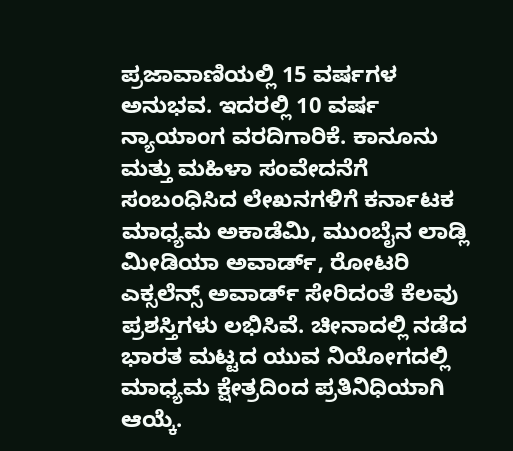ಪ್ರಜಾವಾಣಿಯಲ್ಲಿ 15 ವರ್ಷಗಳ ಅನುಭವ. ಇದರಲ್ಲಿ 10 ವರ್ಷ ನ್ಯಾಯಾಂಗ ವರದಿಗಾರಿಕೆ. ಕಾನೂನು ಮತ್ತು ಮಹಿಳಾ ಸಂವೇದನೆಗೆ ಸಂಬಂಧಿಸಿದ ಲೇಖನಗಳಿಗೆ ಕರ್ನಾಟಕ ಮಾಧ್ಯಮ ಅಕಾಡೆಮಿ, ಮುಂಬೈನ ಲಾಡ್ಲಿ ಮೀಡಿಯಾ ಅವಾರ್ಡ್, ರೋಟರಿ ಎಕ್ಸಲೆನ್ಸ್ ಅವಾರ್ಡ್ ಸೇರಿದಂತೆ ಕೆಲವು ಪ್ರಶಸ್ತಿಗಳು ಲಭಿಸಿವೆ. ಚೀನಾದಲ್ಲಿ ನಡೆದ ಭಾರತ ಮಟ್ಟದ ಯುವ ನಿಯೋಗದಲ್ಲಿ ಮಾಧ್ಯಮ ಕ್ಷೇತ್ರದಿಂದ ಪ್ರತಿನಿಧಿಯಾಗಿ ಆಯ್ಕೆ.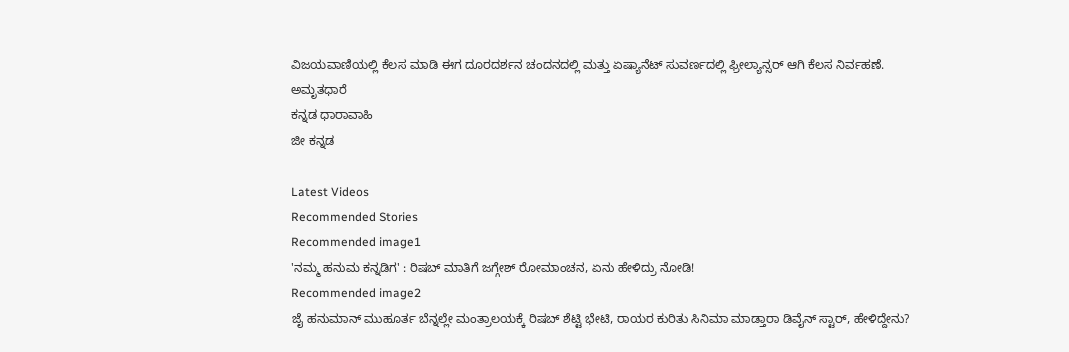ವಿಜಯವಾಣಿಯಲ್ಲಿ ಕೆಲಸ ಮಾಡಿ ಈಗ ದೂರದರ್ಶನ ಚಂದನದಲ್ಲಿ ಮತ್ತು ಏಷ್ಯಾನೆಟ್ ಸುವರ್ಣದಲ್ಲಿ ಫ್ರೀಲ್ಯಾನ್ಸರ್ ಆಗಿ ಕೆಲಸ ನಿರ್ವಹಣೆ.
ಅಮೃತಧಾರೆ
ಕನ್ನಡ ಧಾರಾವಾಹಿ
ಜೀ ಕನ್ನಡ

Latest Videos
Recommended Stories
Recommended image1
'ನಮ್ಮ ಹನುಮ ಕನ್ನಡಿಗ' : ರಿಷಬ್ ಮಾತಿಗೆ ಜಗ್ಗೇಶ್ ರೋಮಾಂಚನ, ಏನು ಹೇಳಿದ್ರು ನೋಡಿ!
Recommended image2
ಜೈ ಹನುಮಾನ್ ಮುಹೂರ್ತ ಬೆನ್ನಲ್ಲೇ ಮಂತ್ರಾಲಯಕ್ಕೆ ರಿಷಬ್ ಶೆಟ್ಟಿ ಭೇಟಿ, ರಾಯರ ಕುರಿತು ಸಿನಿಮಾ ಮಾಡ್ತಾರಾ ಡಿವೈನ್ ಸ್ಟಾರ್, ಹೇಳಿದ್ದೇನು?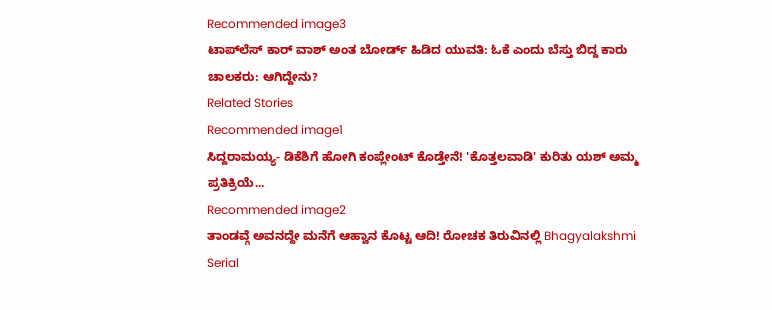Recommended image3
ಟಾಪ್‌ಲೆಸ್ ಕಾರ್ ವಾಶ್ ಅಂತ ಬೋರ್ಡ್ ಹಿಡಿದ ಯುವತಿ: ಓಕೆ ಎಂದು ಬೆಸ್ತು ಬಿದ್ದ ಕಾರು ಚಾಲಕರು: ಆಗಿದ್ದೇನು?
Related Stories
Recommended image1
ಸಿದ್ದರಾಮಯ್ಯ- ಡಿಕೆಶಿಗೆ ಹೋಗಿ ಕಂಪ್ಲೇಂಟ್ ಕೊಡ್ತೇನೆ! 'ಕೊತ್ತಲವಾಡಿ' ಕುರಿತು ಯಶ್ ಅಮ್ಮ ಪ್ರತಿಕ್ರಿಯೆ...
Recommended image2
ತಾಂಡವ್ಗೆ ಅವನದ್ದೇ ಮನೆಗೆ ಆಹ್ವಾನ ಕೊಟ್ಟ ಆದಿ! ರೋಚಕ ತಿರುವಿನಲ್ಲಿ Bhagyalakshmi Serial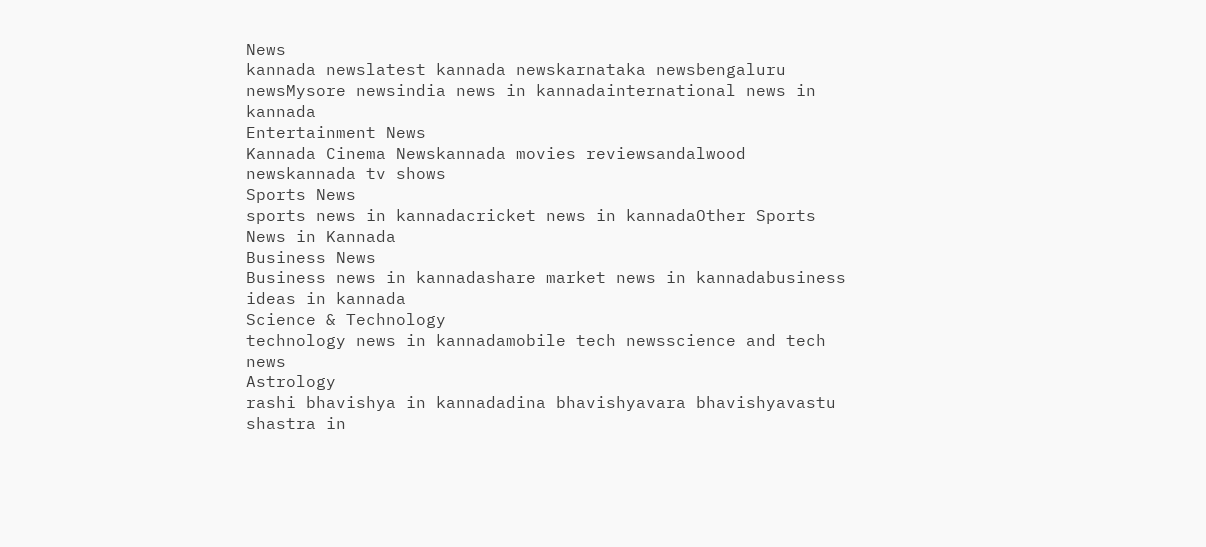News
kannada newslatest kannada newskarnataka newsbengaluru newsMysore newsindia news in kannadainternational news in kannada
Entertainment News
Kannada Cinema Newskannada movies reviewsandalwood newskannada tv shows
Sports News
sports news in kannadacricket news in kannadaOther Sports News in Kannada
Business News
Business news in kannadashare market news in kannadabusiness ideas in kannada
Science & Technology
technology news in kannadamobile tech newsscience and tech news
Astrology
rashi bhavishya in kannadadina bhavishyavara bhavishyavastu shastra in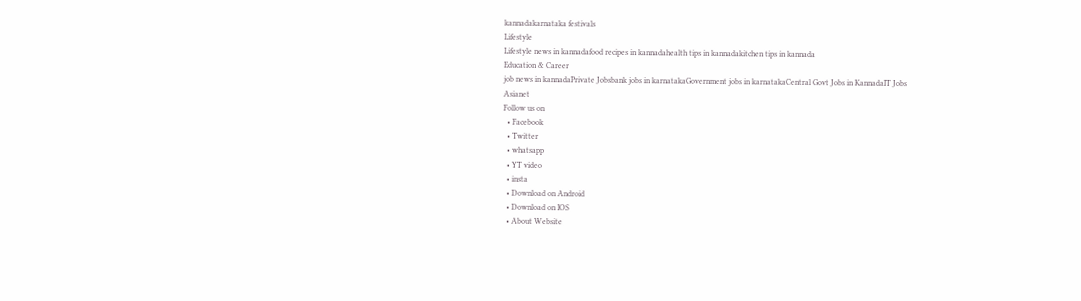kannadakarnataka festivals
Lifestyle
Lifestyle news in kannadafood recipes in kannadahealth tips in kannadakitchen tips in kannada
Education & Career
job news in kannadaPrivate Jobsbank jobs in karnatakaGovernment jobs in karnatakaCentral Govt Jobs in KannadaIT Jobs
Asianet
Follow us on
  • Facebook
  • Twitter
  • whatsapp
  • YT video
  • insta
  • Download on Android
  • Download on IOS
  • About Website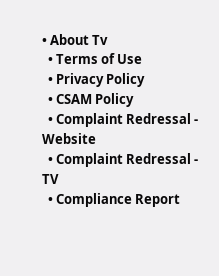• About Tv
  • Terms of Use
  • Privacy Policy
  • CSAM Policy
  • Complaint Redressal - Website
  • Complaint Redressal - TV
  • Compliance Report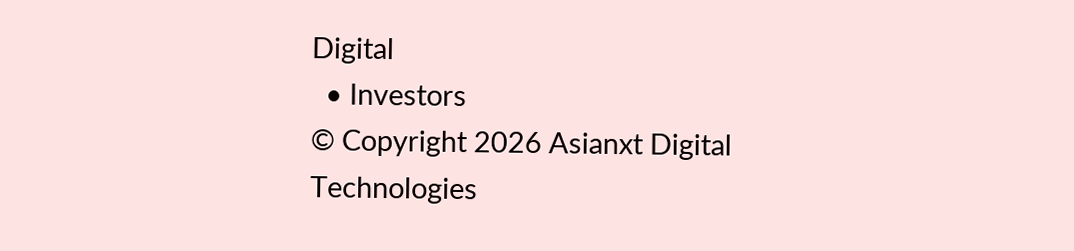Digital
  • Investors
© Copyright 2026 Asianxt Digital Technologies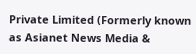Private Limited (Formerly known as Asianet News Media &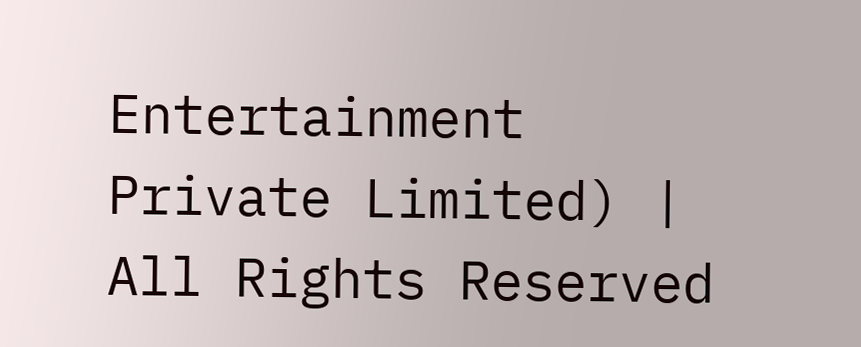Entertainment Private Limited) | All Rights Reserved